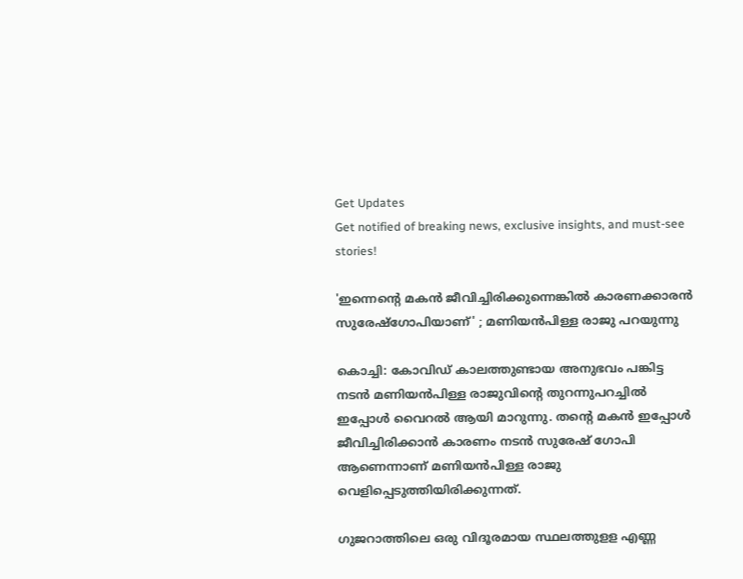Get Updates
Get notified of breaking news, exclusive insights, and must-see stories!

'ഇന്നെന്റെ മകന്‍ ജീവിച്ചിരിക്കുന്നെങ്കില്‍ കാരണക്കാരന്‍ സുരേഷ്‌ഗോപിയാണ്' ; മണിയൻപിള്ള രാജു പറയുന്നു

കൊച്ചി: കോവിഡ് കാലത്തുണ്ടായ അനുഭവം പങ്കിട്ട നടൻ മണിയൻപിള്ള രാജുവിന്റെ തുറന്നുപറച്ചിൽ ഇപ്പോൾ വൈറൽ ആയി മാറുന്നു. തന്റെ മകൻ ഇപ്പോൾ ജീവിച്ചിരിക്കാൻ കാരണം നടൻ സുരേഷ് ഗോപി ആണെന്നാണ് മണിയൻപിള്ള രാജു വെളിപ്പെടുത്തിയിരിക്കുന്നത്.

ഗുജറാത്തിലെ ഒരു വിദൂരമായ സ്ഥലത്തുളള എണ്ണ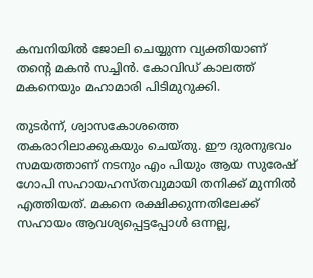കമ്പനിയിൽ ജോലി ചെയ്യുന്ന വ്യക്തിയാണ് തന്റെ മകൻ സച്ചിൻ. കോവിഡ് കാലത്ത് മകനെയും മഹാമാരി പിടിമുറുക്കി.

തുടർന്ന്, ശ്വാസകോശത്തെ തകരാറിലാക്കുകയും ചെയ്തു. ഈ ദുരനുഭവം സമയത്താണ് നടനും എം പിയും ആയ സുരേഷ് ഗോപി സഹായഹസ്തവുമായി തനിക്ക് മുന്നിൽ എത്തിയത്. മകനെ രക്ഷിക്കുന്നതിലേക്ക് സഹായം ആവശ്യപ്പെട്ടപ്പോൾ ഒന്നല്ല,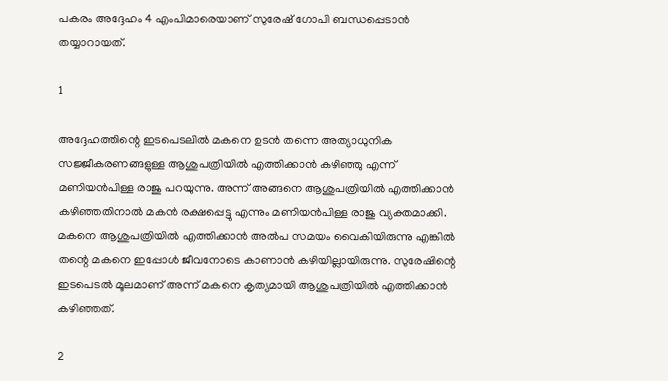പകരം അദ്ദേഹം 4 എംപിമാരെയാണ് സുരേഷ് ഗോപി ബന്ധപ്പെടാൻ തയ്യാറായത്.

1

അദ്ദേഹത്തിന്റെ ഇടപെടലിൽ മകനെ ഉടൻ തന്നെ അത്യാധുനിക സജ്ജീകരണങ്ങളുള്ള ആശുപത്രിയിൽ എത്തിക്കാൻ കഴിഞ്ഞു എന്ന് മണിയൻപിള്ള രാജു പറയുന്നു. അന്ന് അങ്ങനെ ആശുപത്രിയിൽ എത്തിക്കാൻ കഴിഞ്ഞതിനാൽ മകൻ രക്ഷപ്പെട്ടു എന്നും മണിയൻപിള്ള രാജു വ്യക്തമാക്കി. മകനെ ആശുപത്രിയിൽ എത്തിക്കാൻ അൽപ സമയം വൈകിയിരുന്നു എങ്കിൽ തന്റെ മകനെ ഇപ്പോൾ ജീവനോടെ കാണാൻ കഴിയില്ലായിരുന്നു. സുരേഷിന്റെ ഇടപെടൽ മൂലമാണ് അന്ന് മകനെ കൃത്യമായി ആശുപത്രിയിൽ എത്തിക്കാൻ കഴിഞ്ഞത്.

2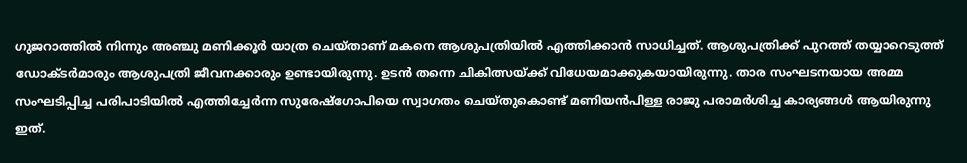ഗുജറാത്തിൽ നിന്നും അഞ്ചു മണിക്കൂർ യാത്ര ചെയ്താണ് മകനെ ആശുപത്രിയിൽ എത്തിക്കാൻ സാധിച്ചത്. ആശുപത്രിക്ക് പുറത്ത് തയ്യാറെടുത്ത് ഡോക്ടർമാരും ആശുപത്രി ജീവനക്കാരും ഉണ്ടായിരുന്നു. ഉടൻ തന്നെ ചികിത്സയ്ക്ക് വിധേയമാക്കുകയായിരുന്നു. താര സംഘടനയായ അമ്മ സംഘടിപ്പിച്ച പരിപാടിയിൽ എത്തിച്ചേർന്ന സുരേഷ്ഗോപിയെ സ്വാഗതം ചെയ്തുകൊണ്ട് മണിയൻപിള്ള രാജു പരാമർശിച്ച കാര്യങ്ങൾ ആയിരുന്നു ഇത്.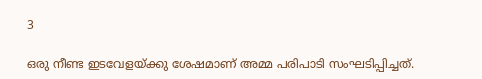3

ഒരു നീണ്ട ഇടവേളയ്ക്കു ശേഷമാണ് അമ്മ പരിപാടി സംഘടിപ്പിച്ചത്.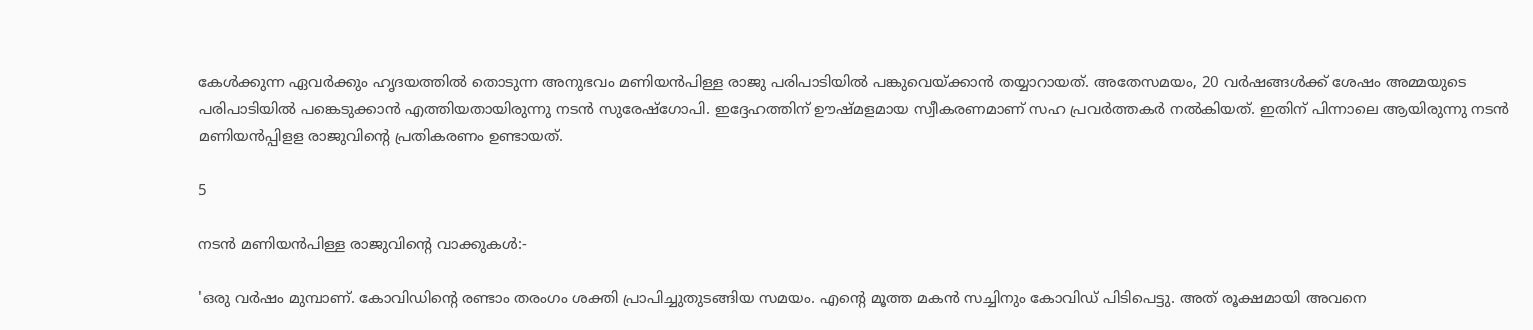കേൾക്കുന്ന ഏവർക്കും ഹൃദയത്തിൽ തൊടുന്ന അനുഭവം മണിയൻപിള്ള രാജു പരിപാടിയിൽ പങ്കുവെയ്ക്കാൻ തയ്യാറായത്. അതേസമയം, 20 വർഷങ്ങൾക്ക് ശേഷം അമ്മയുടെ പരിപാടിയിൽ പങ്കെടുക്കാൻ എത്തിയതായിരുന്നു നടൻ സുരേഷ്‌ഗോപി. ഇദ്ദേഹത്തിന് ഊഷ്മളമായ സ്വീകരണമാണ് സഹ പ്രവർത്തകർ നൽകിയത്. ഇതിന് പിന്നാലെ ആയിരുന്നു നടൻ മണിയൻപ്പിളള രാജുവിന്റെ പ്രതികരണം ഉണ്ടായത്.

5

നടൻ മണിയൻപിള്ള രാജുവിന്റെ വാക്കുകൾ:-

'ഒരു വര്‍ഷം മുമ്പാണ്. കോവിഡിന്റെ രണ്ടാം തരംഗം ശക്തി പ്രാപിച്ചുതുടങ്ങിയ സമയം. എന്റെ മൂത്ത മകന്‍ സച്ചിനും കോവിഡ് പിടിപെട്ടു. അത് രൂക്ഷമായി അവനെ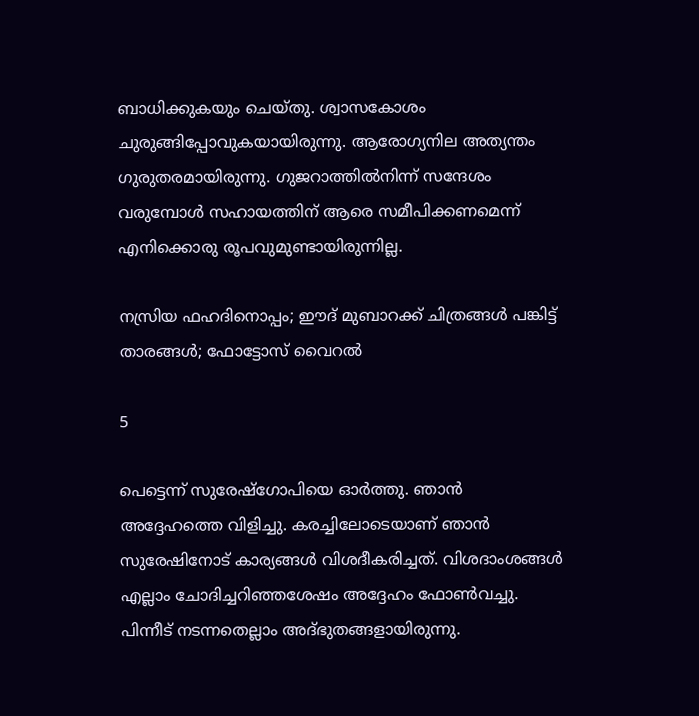ബാധിക്കുകയും ചെയ്തു. ശ്വാസകോശം ചുരുങ്ങിപ്പോവുകയായിരുന്നു. ആരോഗ്യനില അത്യന്തം ഗുരുതരമായിരുന്നു. ഗുജറാത്തില്‍നിന്ന് സന്ദേശം വരുമ്പോള്‍ സഹായത്തിന് ആരെ സമീപിക്കണമെന്ന് എനിക്കൊരു രൂപവുമുണ്ടായിരുന്നില്ല.

നസ്രിയ ഫഹദിനൊപ്പം; ഈദ് മുബാറക്ക് ചിത്രങ്ങൾ പങ്കിട്ട് താരങ്ങൾ; ഫോട്ടോസ് വൈറൽ

5

പെട്ടെന്ന് സുരേഷ്‌ഗോപിയെ ഓര്‍ത്തു. ഞാന്‍ അദ്ദേഹത്തെ വിളിച്ചു. കരച്ചിലോടെയാണ് ഞാന്‍ സുരേഷിനോട് കാര്യങ്ങള്‍ വിശദീകരിച്ചത്. വിശദാംശങ്ങള്‍ എല്ലാം ചോദിച്ചറിഞ്ഞശേഷം അദ്ദേഹം ഫോണ്‍വച്ചു. പിന്നീട് നടന്നതെല്ലാം അദ്ഭുതങ്ങളായിരുന്നു.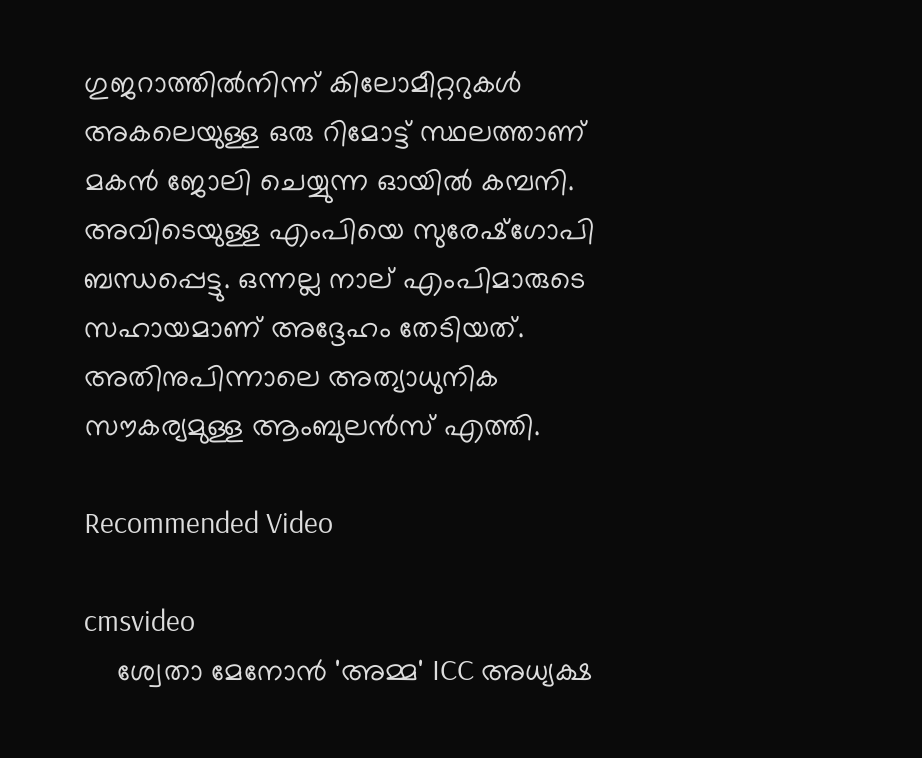ഗുജറാത്തില്‍നിന്ന് കിലോമീറ്ററുകള്‍ അകലെയുള്ള ഒരു റിമോട്ട് സ്ഥലത്താണ് മകന്‍ ജോലി ചെയ്യുന്ന ഓയില്‍ കമ്പനി. അവിടെയുള്ള എംപിയെ സുരേഷ്‌ഗോപി ബന്ധപ്പെട്ടു. ഒന്നല്ല നാല് എംപിമാരുടെ സഹായമാണ് അദ്ദേഹം തേടിയത്. അതിനുപിന്നാലെ അത്യാധുനിക സൗകര്യമുള്ള ആംബുലന്‍സ് എത്തി.

Recommended Video

cmsvideo
    ശ്വേതാ മേനോന്‍ 'അമ്മ' ICC അധ്യക്ഷ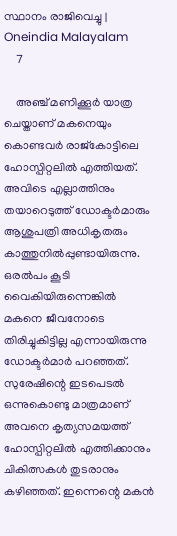സ്ഥാനം രാജിവെച്ചു | Oneindia Malayalam
    7

    അഞ്ച് മണിക്കൂര്‍ യാത്ര ചെയ്താണ് മകനെയും കൊണ്ടവര്‍ രാജ്‌കോട്ടിലെ ഹോസ്പിറ്റലില്‍ എത്തിയത്. അവിടെ എല്ലാത്തിനും തയാറെടുത്ത് ഡോക്ടര്‍മാരും ആശുപത്രി അധികൃതരും കാത്തുനില്‍പ്പുണ്ടായിരുന്നു. ഒരല്‍പം കൂടി വൈകിയിരുന്നെങ്കില്‍ മകനെ ജീവനോടെ തിരിച്ചുകിട്ടില്ല എന്നായിരുന്നു ഡോക്ടര്‍മാര്‍ പറഞ്ഞത്. സുരേഷിന്റെ ഇടപെടൽ ഒന്നുകൊണ്ടു മാത്രമാണ് അവനെ കൃത്യസമയത്ത് ഹോസ്പിറ്റലില്‍ എത്തിക്കാനും ചികിത്സകള്‍ തുടരാനും കഴിഞ്ഞത്. ഇന്നെന്റെ മകന്‍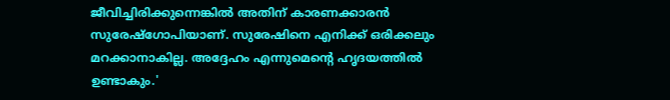ജീവിച്ചിരിക്കുന്നെങ്കില്‍ അതിന് കാരണക്കാരന്‍ സുരേഷ്‌ഗോപിയാണ്. സുരേഷിനെ എനിക്ക് ഒരിക്കലും മറക്കാനാകില്ല. അദ്ദേഹം എന്നുമെന്റെ ഹൃദയത്തില്‍ ഉണ്ടാകും.'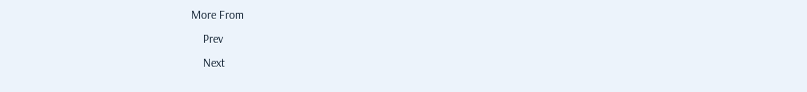More From
    Prev
    Next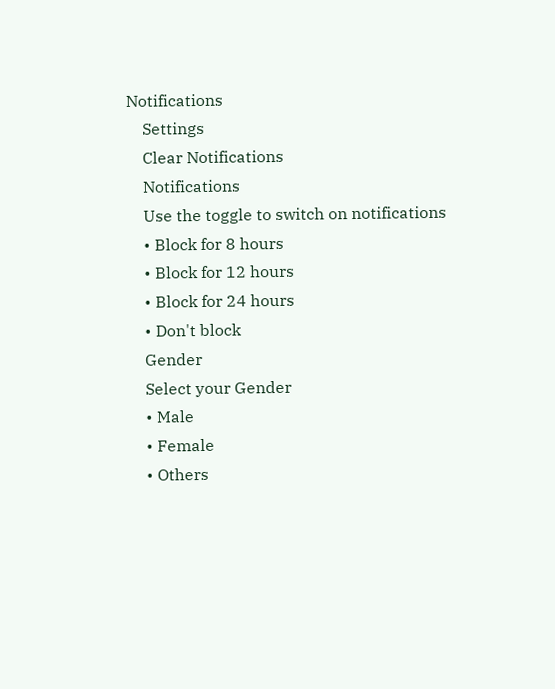Notifications
    Settings
    Clear Notifications
    Notifications
    Use the toggle to switch on notifications
    • Block for 8 hours
    • Block for 12 hours
    • Block for 24 hours
    • Don't block
    Gender
    Select your Gender
    • Male
    • Female
    • Others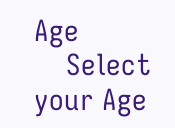Age
    Select your Age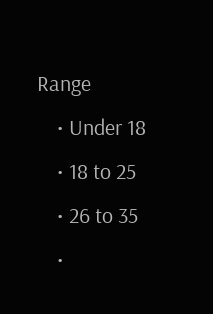Range
    • Under 18
    • 18 to 25
    • 26 to 35
    •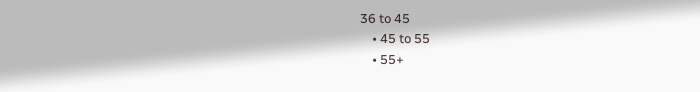36 to 45
    • 45 to 55
    • 55+